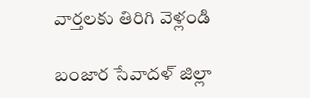వార్తలకు తిరిగి వెళ్లండి

బంజార సేవాదళ్ జిల్లా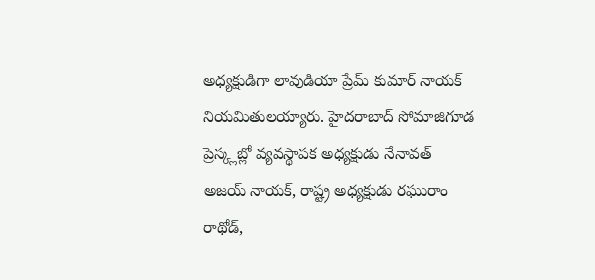అధ్యక్షుడిగా లావుడియా ప్రేమ్ కుమార్ నాయక్ నియమితులయ్యారు. హైదరాబాద్ సోమాజిగూడ ప్రెస్క్లబ్లో వ్యవస్థాపక అధ్యక్షుడు నేనావత్ అజయ్ నాయక్, రాష్ట్ర అధ్యక్షుడు రఘురాం రాథోడ్,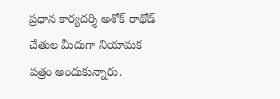ప్రధాన కార్యదర్శి అశోక్ రాథోడ్ చేతుల మీదుగా నియామక పత్రం అందుకున్నారు.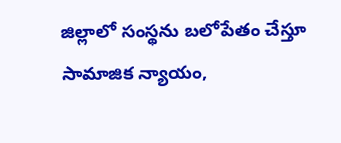జిల్లాలో సంస్థను బలోపేతం చేస్తూ సామాజిక న్యాయం,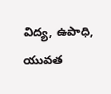విద్య, ఉపాధి, యువత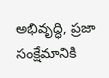అభివృద్ధి, ప్రజా సంక్షేమానికి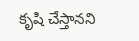కృషి చేస్తానని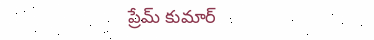ప్రేమ్ కుమార్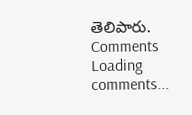తెలిపారు.
Comments
Loading comments...